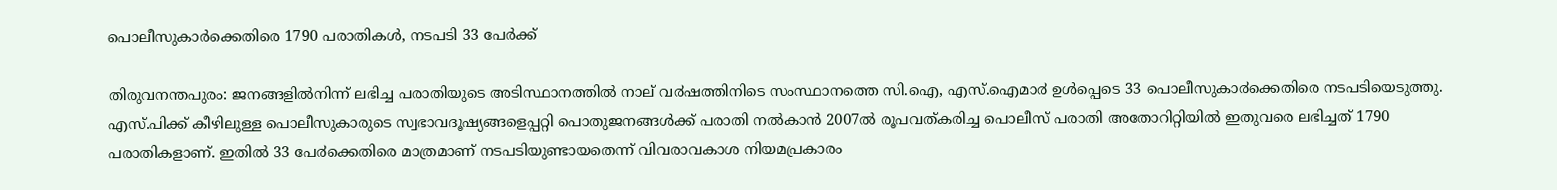പൊലീസുകാര്‍ക്കെതിരെ 1790 പരാതികള്‍, നടപടി 33 പേര്‍ക്ക്

തിരുവനന്തപുരം: ജനങ്ങളിൽനിന്ന് ലഭിച്ച പരാതിയുടെ അടിസ്ഥാനത്തിൽ നാല് വ൪ഷത്തിനിടെ സംസ്ഥാനത്തെ സി.ഐ, എസ്.ഐമാ൪ ഉൾപ്പെടെ 33 പൊലീസുകാ൪ക്കെതിരെ നടപടിയെടുത്തു. എസ്.പിക്ക് കീഴിലുള്ള പൊലീസുകാരുടെ സ്വഭാവദൂഷ്യങ്ങളെപ്പറ്റി പൊതുജനങ്ങൾക്ക് പരാതി നൽകാൻ 2007ൽ രൂപവത്കരിച്ച പൊലീസ് പരാതി അതോറിറ്റിയിൽ ഇതുവരെ ലഭിച്ചത് 1790 പരാതികളാണ്. ഇതിൽ 33 പേ൪ക്കെതിരെ മാത്രമാണ് നടപടിയുണ്ടായതെന്ന് വിവരാവകാശ നിയമപ്രകാരം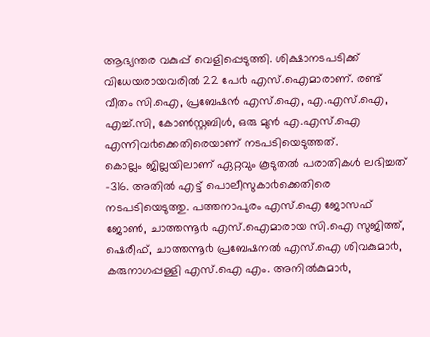ആഭ്യന്തര വകുപ്പ് വെളിപ്പെടുത്തി. ശിക്ഷാനടപടിക്ക് വിധേയരായവരിൽ 22 പേ൪ എസ്.ഐമാരാണ്. രണ്ട് വീതം സി.ഐ, പ്രബേഷൻ എസ്.ഐ, എ.എസ്.ഐ, എച്ച്.സി, കോൺസ്റ്റബിൾ, ഒരു മുൻ എ.എസ്.ഐ എന്നിവ൪ക്കെതിരെയാണ് നടപടിയെടുത്തത്.
കൊല്ലം ജില്ലയിലാണ് ഏറ്റവും കൂടുതൽ പരാതികൾ ലഭിച്ചത് -316. അതിൽ എട്ട് പൊലീസുകാ൪ക്കെതിരെ നടപടിയെടുത്തു. പത്തനാപുരം എസ്.ഐ ജോസഫ് ജോൺ, ചാത്തന്നൂ൪ എസ്.ഐമാരായ സി.ഐ സുജിത്ത്, ഷെരീഫ്, ചാത്തന്നൂ൪ പ്രബേഷനൽ എസ്.ഐ ശിവകുമാ൪, കരുനാഗപ്പള്ളി എസ്.ഐ എം. അനിൽകുമാ൪,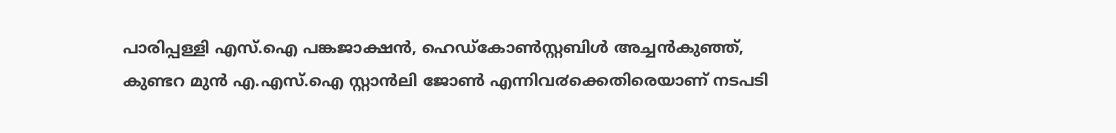പാരിപ്പള്ളി എസ്.ഐ പങ്കജാക്ഷൻ, ഹെഡ്കോൺസ്റ്റബിൾ അച്ചൻകുഞ്ഞ്, കുണ്ടറ മുൻ എ.എസ്.ഐ സ്റ്റാൻലി ജോൺ എന്നിവ൪ക്കെതിരെയാണ് നടപടി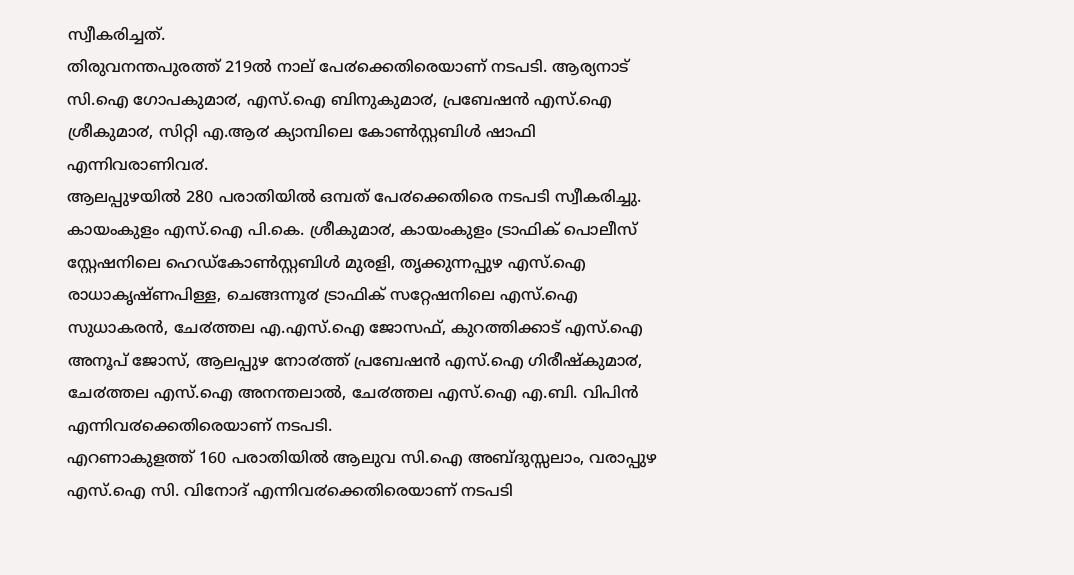സ്വീകരിച്ചത്.
തിരുവനന്തപുരത്ത് 219ൽ നാല് പേ൪ക്കെതിരെയാണ് നടപടി. ആര്യനാട് സി.ഐ ഗോപകുമാ൪, എസ്.ഐ ബിനുകുമാ൪, പ്രബേഷൻ എസ്.ഐ ശ്രീകുമാ൪, സിറ്റി എ.ആ൪ ക്യാമ്പിലെ കോൺസ്റ്റബിൾ ഷാഫി എന്നിവരാണിവ൪.
ആലപ്പുഴയിൽ 280 പരാതിയിൽ ഒമ്പത് പേ൪ക്കെതിരെ നടപടി സ്വീകരിച്ചു. കായംകുളം എസ്.ഐ പി.കെ. ശ്രീകുമാ൪, കായംകുളം ട്രാഫിക് പൊലീസ് സ്റ്റേഷനിലെ ഹെഡ്കോൺസ്റ്റബിൾ മുരളി, തൃക്കുന്നപ്പുഴ എസ്.ഐ രാധാകൃഷ്ണപിള്ള, ചെങ്ങന്നൂ൪ ട്രാഫിക് സറ്റേഷനിലെ എസ്.ഐ സുധാകരൻ, ചേ൪ത്തല എ.എസ്.ഐ ജോസഫ്, കുറത്തിക്കാട് എസ്.ഐ അനൂപ് ജോസ്, ആലപ്പുഴ നോ൪ത്ത് പ്രബേഷൻ എസ്.ഐ ഗിരീഷ്കുമാ൪, ചേ൪ത്തല എസ്.ഐ അനന്തലാൽ, ചേ൪ത്തല എസ്.ഐ എ.ബി. വിപിൻ എന്നിവ൪ക്കെതിരെയാണ് നടപടി.
എറണാകുളത്ത് 160 പരാതിയിൽ ആലുവ സി.ഐ അബ്ദുസ്സലാം, വരാപ്പുഴ എസ്.ഐ സി. വിനോദ് എന്നിവ൪ക്കെതിരെയാണ് നടപടി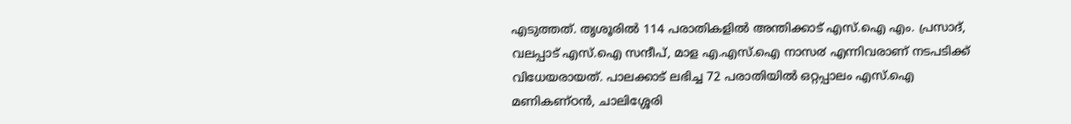എടുത്തത്. തൃശൂരിൽ 114 പരാതികളിൽ അന്തിക്കാട് എസ്.ഐ എം. പ്രസാദ്, വലപ്പാട് എസ്.ഐ സന്ദീപ്, മാള എ.എസ്.ഐ നാസ൪ എന്നിവരാണ് നടപടിക്ക് വിധേയരായത്. പാലക്കാട് ലഭിച്ച 72 പരാതിയിൽ ഒറ്റപ്പാലം എസ്.ഐ മണികണ്ഠൻ, ചാലിശ്ശേരി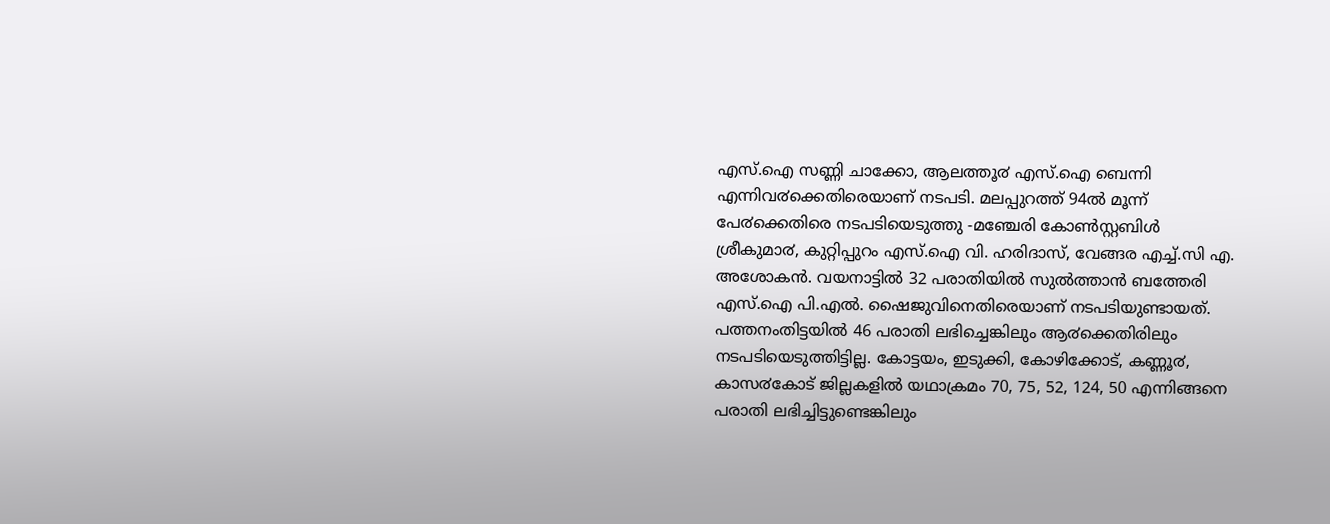എസ്.ഐ സണ്ണി ചാക്കോ, ആലത്തൂ൪ എസ്.ഐ ബെന്നി എന്നിവ൪ക്കെതിരെയാണ് നടപടി. മലപ്പുറത്ത് 94ൽ മൂന്ന് പേ൪ക്കെതിരെ നടപടിയെടുത്തു -മഞ്ചേരി കോൺസ്റ്റബിൾ ശ്രീകുമാ൪, കുറ്റിപ്പുറം എസ്.ഐ വി. ഹരിദാസ്, വേങ്ങര എച്ച്.സി എ. അശോകൻ. വയനാട്ടിൽ 32 പരാതിയിൽ സുൽത്താൻ ബത്തേരി എസ്.ഐ പി.എൽ. ഷൈജുവിനെതിരെയാണ് നടപടിയുണ്ടായത്.
പത്തനംതിട്ടയിൽ 46 പരാതി ലഭിച്ചെങ്കിലും ആ൪ക്കെതിരിലും നടപടിയെടുത്തിട്ടില്ല. കോട്ടയം, ഇടുക്കി, കോഴിക്കോട്, കണ്ണൂ൪, കാസ൪കോട് ജില്ലകളിൽ യഥാക്രമം 70, 75, 52, 124, 50 എന്നിങ്ങനെ പരാതി ലഭിച്ചിട്ടുണ്ടെങ്കിലും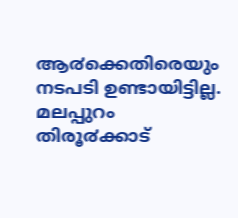ആ൪ക്കെതിരെയും നടപടി ഉണ്ടായിട്ടില്ല. മലപ്പുറം തിരൂ൪ക്കാട്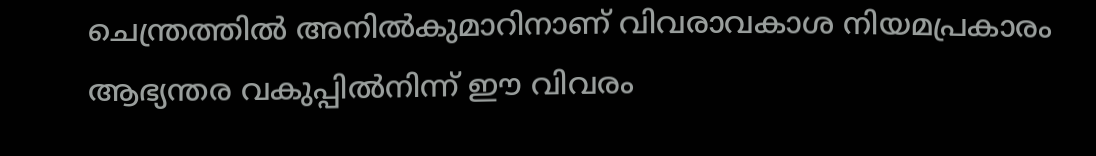ചെന്ത്രത്തിൽ അനിൽകുമാറിനാണ് വിവരാവകാശ നിയമപ്രകാരം ആഭ്യന്തര വകുപ്പിൽനിന്ന് ഈ വിവരം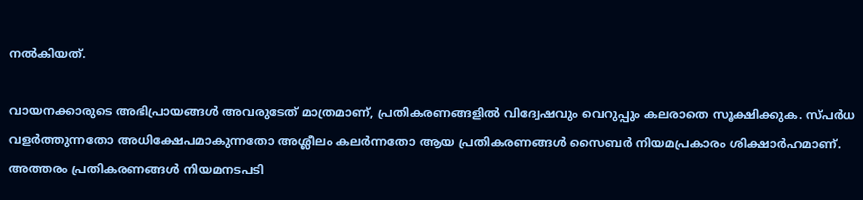നൽകിയത്.

വായനക്കാരുടെ അഭിപ്രായങ്ങള്‍ അവരുടേത് മാത്രമാണ്, പ്രതികരണങ്ങളിൽ വിദ്വേഷവും വെറുപ്പും കലരാതെ സൂക്ഷിക്കുക. സ്പർധ വളർത്തുന്നതോ അധിക്ഷേപമാകുന്നതോ അശ്ലീലം കലർന്നതോ ആയ പ്രതികരണങ്ങൾ സൈബർ നിയമപ്രകാരം ശിക്ഷാർഹമാണ്. അത്തരം പ്രതികരണങ്ങൾ നിയമനടപടി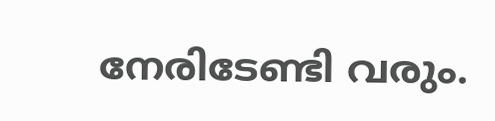നേരിടേണ്ടി വരും.